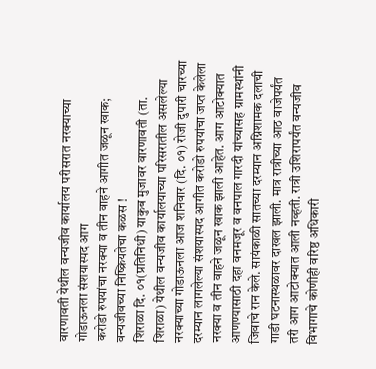वारणावती येथील वन्यजीव कार्यालय परीसरात नरक्याच्या गोडाऊनला संशयास्पद आग
करोडो रुपयांचा नरक्या व तीन वाहने आगीत जळून खाक; वन्यजीवच्या निष्क्रियतेचा कळस !
शिराळा दि. ०१(प्रतिनिधी) याकुब मुजावर वारणावती (ता. शिराळा) येथील वन्यजीव कार्यालयाच्या परिसरातील असलेल्या नरक्याच्या गोडाऊनला आज शनिवार (दि. ०१) रोजी दुपारी चारच्या दरम्यान लागलेल्या संशयास्पद आगीत करोडो रुपयांचा जप्त केलेला नरक्या व तीन वाहने जळून खाक झाली आहेत. आग आटोक्यात आणण्यासाठी दहा वनमजूर व वनपाल गारदी यांच्यासह ग्रामस्थांनी जिवाचे रान केले. सायंकाळी सातच्या दरम्यान अग्निशामक दलाची गाडी घटनास्थळावर दाखल झाली. मात्र रात्रीच्या आठ वाजेपर्यंत तरी आग आटोक्यात आली नव्हती. रात्री उशिरापर्यंत वन्यजीव विभागाचे कोणीही वरिष्ठ अधिकारी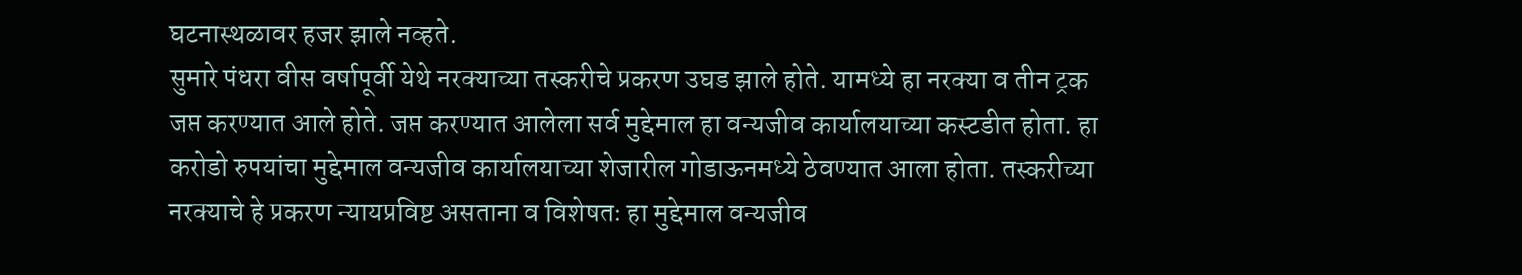घटनास्थळावर हजर झाले नव्हते.
सुमारे पंधरा वीस वर्षापूर्वी येथे नरक्याच्या तस्करीचे प्रकरण उघड झाले होते. यामध्ये हा नरक्या व तीन ट्रक जप्त करण्यात आले होते. जप्त करण्यात आलेला सर्व मुद्देमाल हा वन्यजीव कार्यालयाच्या कस्टडीत होता. हा करोडो रुपयांचा मुद्देमाल वन्यजीव कार्यालयाच्या शेजारील गोडाऊनमध्ये ठेवण्यात आला होता. तस्करीच्या नरक्याचे हे प्रकरण न्यायप्रविष्ट असताना व विशेषतः हा मुद्देमाल वन्यजीव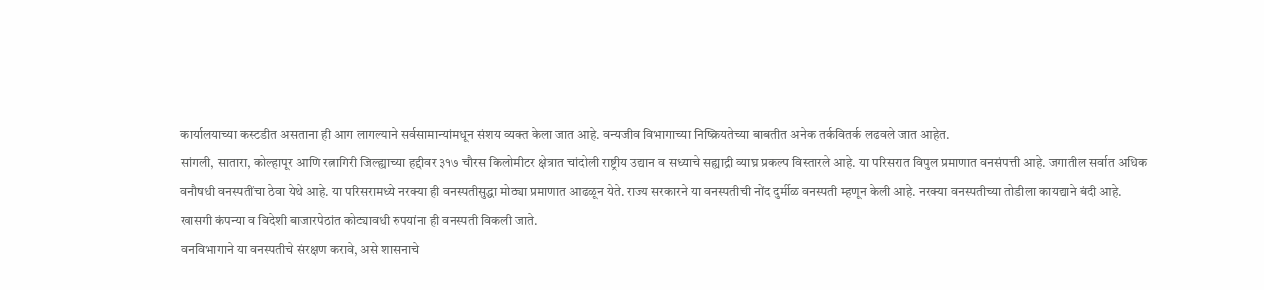कार्यालयाच्या कस्टडीत असताना ही आग लागल्याने सर्वसामान्यांमधून संशय व्यक्त केला जात आहे. वन्यजीव विभागाच्या निष्क्रियतेच्या बाबतीत अनेक तर्कवितर्क लढवले जात आहेत.
सांगली, सातारा, कोल्हापूर आणि रत्नागिरी जिल्ह्याच्या हद्दीवर ३१७ चौरस किलोमीटर क्षेत्रात चांदोली राष्ट्रीय उद्यान व सध्याचे सह्याद्री व्याघ्र प्रकल्प विस्तारले आहे. या परिसरात विपुल प्रमाणात वनसंपत्ती आहे. जगातील सर्वात अधिक वनौषधी वनस्पतींचा ठेवा येथे आहे. या परिसरामध्ये नरक्या ही वनस्पतीसुद्धा मोठ्या प्रमाणात आढळून येते. राज्य सरकारने या वनस्पतीची नोंद दुर्मीळ वनस्पती म्हणून केली आहे. नरक्या वनस्पतीच्या तोडीला कायद्याने बंदी आहे. खासगी कंपन्या व विदेशी बाजारपेठांत कोट्यावधी रुपयांना ही वनस्पती विकली जाते.
वनविभागाने या वनस्पतीचे संरक्षण करावे, असे शासनाचे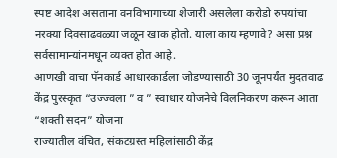स्पष्ट आदेश असताना वनविभागाच्या शेजारी असलेला करोडो रुपयांचा नरक्या दिवसाढवळ्या जळून खाक होतो. याला काय म्हणावे? असा प्रश्न सर्वसामान्यांनमधून व्यक्त होत आहे.
आणखी वाचा पॅनकार्ड आधारकार्डला जोडण्यासाठी 30 जूनपर्यंत मुदतवाढ
केंद्र पुरस्कृत “उज्ज्वला ” व ” स्वाधार योजनेचे विलनिकरण करून आता “शक्ती सदन” योजना
राज्यातील वंचित, संकटग्रस्त महिलांसाठी केंद्र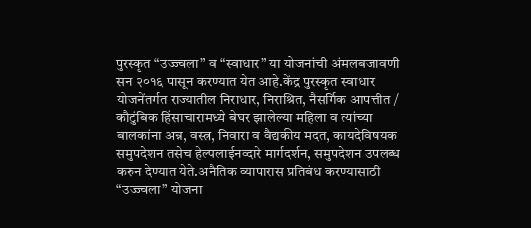पुरस्कृत “उज्ज्वला” व “स्वाधार” या योजनांची अंमलबजावणी सन २०१६ पासून करण्यात येत आहे.केंद्र पुरस्कृत स्वाधार योजनेंतर्गत राज्यातील निराधार, निराश्रित, नैसर्गिक आपत्तीत / कौटुंबिक हिंसाचारामध्ये बेघर झालेल्या महिला व त्यांच्या बालकांना अन्न, वस्त्र, निवारा व वैद्यकीय मदत, कायदेविषयक समुपदेशन तसेच हेल्पलाईनव्दारे मार्गदर्शन, समुपदेशन उपलब्ध करुन देण्यात येते.अनैतिक व्यापारास प्रतिबंध करण्यासाठी “उज्ज्वला” योजना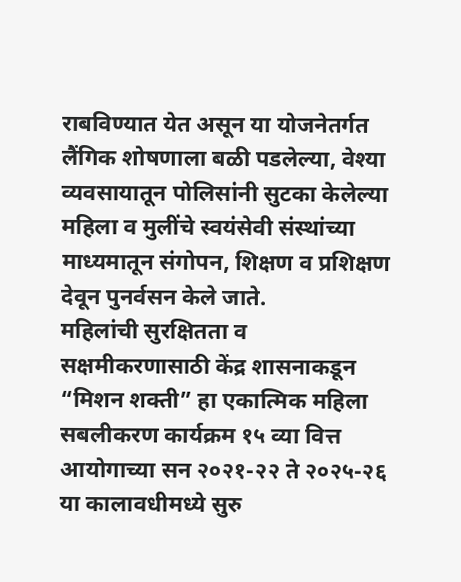राबविण्यात येत असून या योजनेतर्गत लैंगिक शोषणाला बळी पडलेल्या, वेश्या व्यवसायातून पोलिसांनी सुटका केलेल्या महिला व मुलींचे स्वयंसेवी संस्थांच्या माध्यमातून संगोपन, शिक्षण व प्रशिक्षण देवून पुनर्वसन केले जाते.
महिलांची सुरक्षितता व सक्षमीकरणासाठी केंद्र शासनाकडून “मिशन शक्ती” हा एकात्मिक महिला सबलीकरण कार्यक्रम १५ व्या वित्त आयोगाच्या सन २०२१-२२ ते २०२५-२६ या कालावधीमध्ये सुरु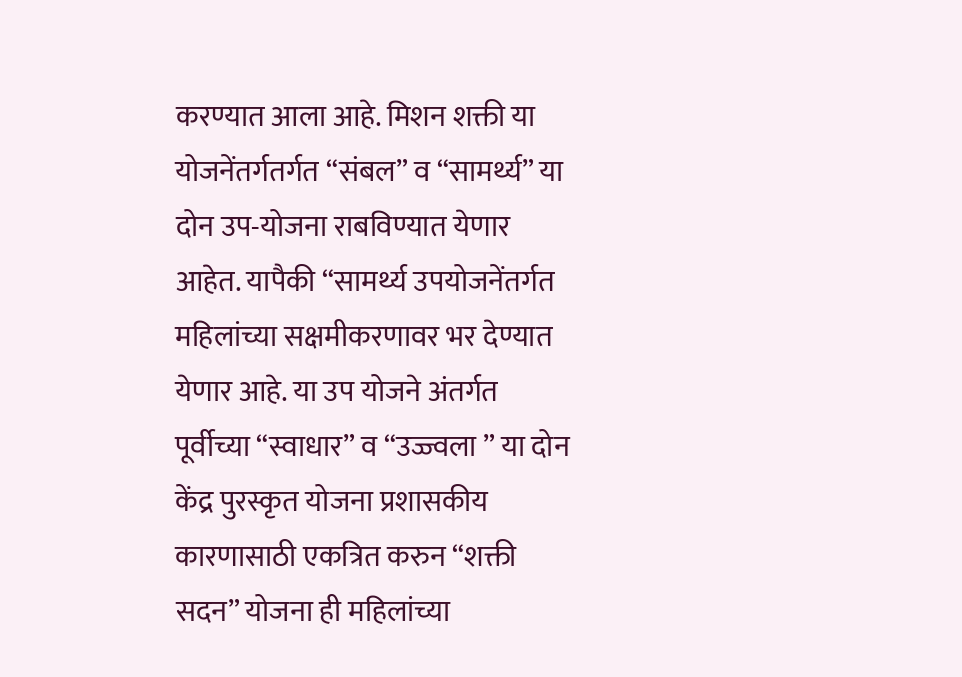करण्यात आला आहे. मिशन शक्ती या योजनेंतर्गतर्गत “संबल” व “सामर्थ्य” या दोन उप-योजना राबविण्यात येणार आहेत. यापैकी “सामर्थ्य उपयोजनेंतर्गत महिलांच्या सक्षमीकरणावर भर देण्यात येणार आहे. या उप योजने अंतर्गत पूर्वीच्या “स्वाधार” व “उज्ज्वला ” या दोन केंद्र पुरस्कृत योजना प्रशासकीय कारणासाठी एकत्रित करुन “शक्ती सदन” योजना ही महिलांच्या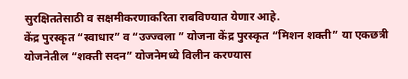सुरक्षिततेसाठी व सक्षमीकरणाकरिता राबविण्यात येणार आहे.
केंद्र पुरस्कृत “स्वाधार” व “उज्ज्वला ” योजना केंद्र पुरस्कृत “मिशन शक्ती” या एकछत्री योजनेतील “शक्ती सदन” योजनेमध्ये विलीन करण्यास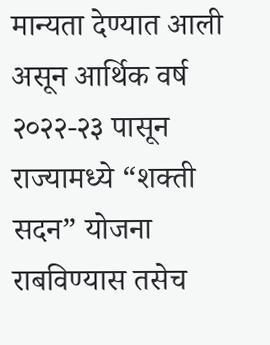मान्यता देण्यात आली असून आर्थिक वर्ष २०२२-२३ पासून राज्यामध्ये “शक्ती सदन” योजना राबविण्यास तसेच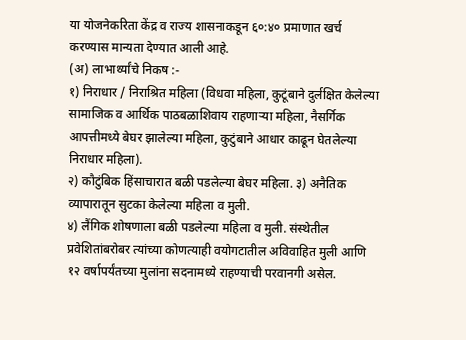या योजनेकरिता केंद्र व राज्य शासनाकडून ६०:४० प्रमाणात खर्च करण्यास मान्यता देण्यात आली आहे.
(अ) लाभार्थ्यांचे निकष :-
१) निराधार / निराश्रित महिला (विधवा महिला, कुटूंबाने दुर्लक्षित केलेल्या सामाजिक व आर्थिक पाठबळाशिवाय राहणाऱ्या महिला, नैसर्गिक आपत्तीमध्ये बेघर झालेल्या महिला, कुटुंबाने आधार काढून घेतलेल्या निराधार महिला).
२) कौटुंबिक हिंसाचारात बळी पडलेल्या बेघर महिला. ३) अनैतिक व्यापारातून सुटका केलेल्या महिला व मुली.
४) लैंगिक शोषणाला बळी पडलेल्या महिला व मुली. संस्थेतील प्रवेशितांबरोबर त्यांच्या कोणत्याही वयोगटातील अविवाहित मुली आणि १२ वर्षापर्यंतच्या मुलांना सदनामध्ये राहण्याची परवानगी असेल.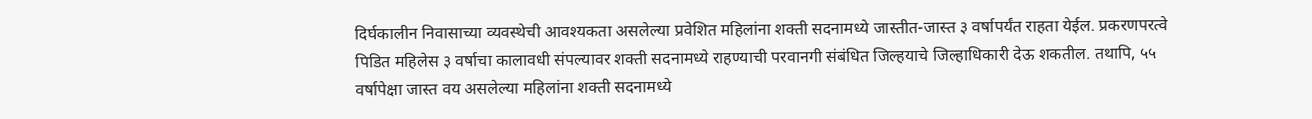दिर्घकालीन निवासाच्या व्यवस्थेची आवश्यकता असलेल्या प्रवेशित महिलांना शक्ती सदनामध्ये जास्तीत-जास्त ३ वर्षापर्यंत राहता येईल. प्रकरणपरत्वे पिडित महिलेस ३ वर्षाचा कालावधी संपल्यावर शक्ती सदनामध्ये राहण्याची परवानगी संबंधित जिल्हयाचे जिल्हाधिकारी देऊ शकतील. तथापि, ५५ वर्षापेक्षा जास्त वय असलेल्या महिलांना शक्ती सदनामध्ये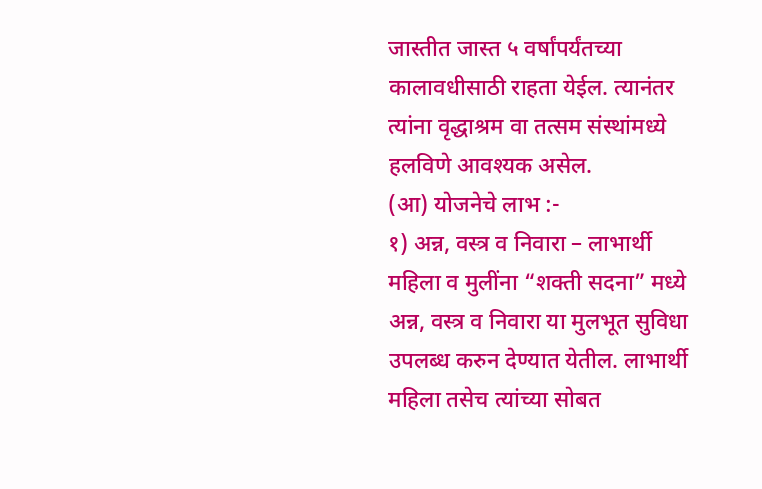जास्तीत जास्त ५ वर्षांपर्यंतच्या कालावधीसाठी राहता येईल. त्यानंतर त्यांना वृद्धाश्रम वा तत्सम संस्थांमध्ये हलविणे आवश्यक असेल.
(आ) योजनेचे लाभ :-
१) अन्न, वस्त्र व निवारा – लाभार्थी महिला व मुलींना “शक्ती सदना” मध्ये अन्न, वस्त्र व निवारा या मुलभूत सुविधा उपलब्ध करुन देण्यात येतील. लाभार्थी महिला तसेच त्यांच्या सोबत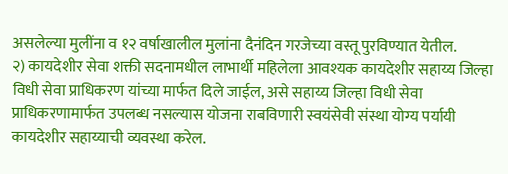असलेल्या मुलींना व १२ वर्षाखालील मुलांना दैनंदिन गरजेच्या वस्तू पुरविण्यात येतील.
२) कायदेशीर सेवा शक्ती सदनामधील लाभार्थी महिलेला आवश्यक कायदेशीर सहाय्य जिल्हा विधी सेवा प्राधिकरण यांच्या मार्फत दिले जाईल, असे सहाय्य जिल्हा विधी सेवा प्राधिकरणामार्फत उपलब्ध नसल्यास योजना राबविणारी स्वयंसेवी संस्था योग्य पर्यायी कायदेशीर सहाय्याची व्यवस्था करेल.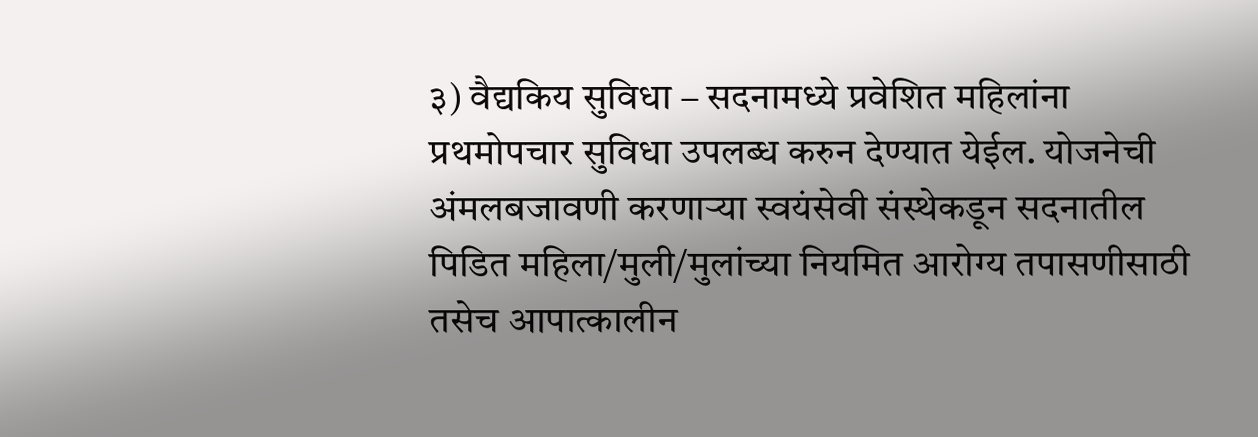३) वैद्यकिय सुविधा – सदनामध्ये प्रवेशित महिलांना प्रथमोपचार सुविधा उपलब्ध करुन देण्यात येईल. योजनेची अंमलबजावणी करणाऱ्या स्वयंसेवी संस्थेकडून सदनातील पिडित महिला/मुली/मुलांच्या नियमित आरोग्य तपासणीसाठी तसेच आपात्कालीन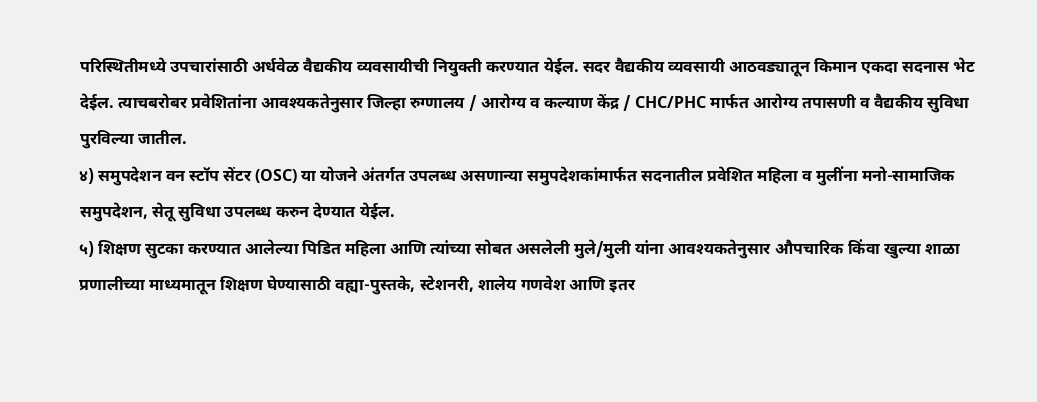परिस्थितीमध्ये उपचारांसाठी अर्धवेळ वैद्यकीय व्यवसायीची नियुक्ती करण्यात येईल. सदर वैद्यकीय व्यवसायी आठवड्यातून किमान एकदा सदनास भेट देईल. त्याचबरोबर प्रवेशितांना आवश्यकतेनुसार जिल्हा रुग्णालय / आरोग्य व कल्याण केंद्र / CHC/PHC मार्फत आरोग्य तपासणी व वैद्यकीय सुविधा पुरविल्या जातील.
४) समुपदेशन वन स्टॉप सेंटर (OSC) या योजने अंतर्गत उपलब्ध असणान्या समुपदेशकांमार्फत सदनातील प्रवेशित महिला व मुलींना मनो-सामाजिक समुपदेशन, सेतू सुविधा उपलब्ध करुन देण्यात येईल.
५) शिक्षण सुटका करण्यात आलेल्या पिडित महिला आणि त्यांच्या सोबत असलेली मुले/मुली यांना आवश्यकतेनुसार औपचारिक किंवा खुल्या शाळा प्रणालीच्या माध्यमातून शिक्षण घेण्यासाठी वह्या-पुस्तके, स्टेशनरी, शालेय गणवेश आणि इतर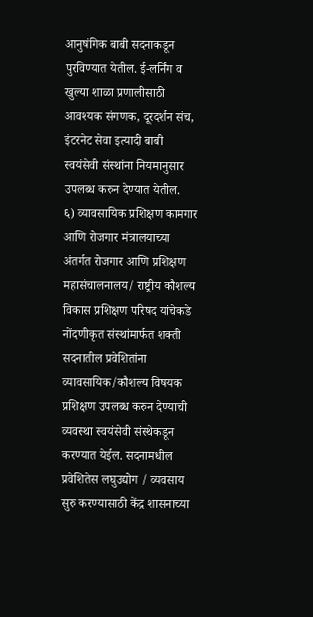आनुषंगिक बाबी सदनाकडून पुरविण्यात येतील. ई-लर्निंग व खुल्या शाळा प्रणालीसाठी आवश्यक संगणक, दूरदर्शन संच, इंटरनेट सेवा इत्यादी बाबी स्वयंसेवी संस्थांना नियमानुसार उपलब्ध करुन देण्यात येतील.
६) व्यावसायिक प्रशिक्षण कामगार आणि रोजगार मंत्रालयाच्या अंतर्गत रोजगार आणि प्रशिक्षण महासंचालनालय/ राष्ट्रीय कौशल्य विकास प्रशिक्षण परिषद यांचेकडे नोंदणीकृत संस्थांमार्फत शक्ती सदनातील प्रवेशितांना व्यावसायिक/कौशल्य विषयक प्रशिक्षण उपलब्ध करुन देण्याची व्यवस्था स्वयंसेवी संस्थेकडून करण्यात येईल. सदनामधील प्रवेशितेस लघुउद्योग / व्यवसाय सुरु करण्यासाठी केंद्र शासनाच्या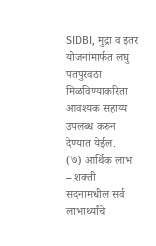SIDBI, मुद्रा व इतर योजनांमार्फत लघु पतपुरवठा मिळविण्याकरिता आवश्यक सहाय्य उपलब्ध करुन देण्यात येईल.
(७) आर्थिक लाभ – शक्ती सदनामधील सर्व लाभार्थ्यांचे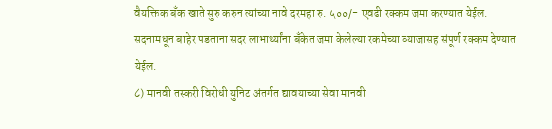वैयक्तिक बँक खाते सुरु करुन त्यांच्या नावे दरमहा रु. ५००/- एवढी रक्कम जमा करण्यात येईल. सदनामधून बाहेर पडताना सदर लाभार्थ्यांना बँकेत जमा केलेल्या रकमेच्या व्याजासह संपूर्ण रक्कम देण्यात येईल.
८) मानवी तस्करी विरोधी युनिट अंतर्गत द्यावयाच्या सेवा मानवी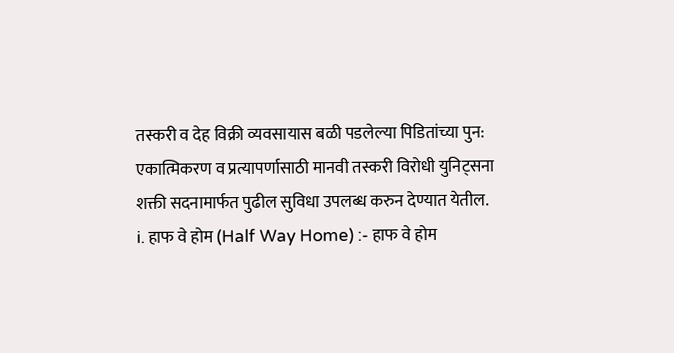तस्करी व देह विक्री व्यवसायास बळी पडलेल्या पिडितांच्या पुन: एकात्मिकरण व प्रत्यापर्णासाठी मानवी तस्करी विरोधी युनिट्सना शक्ती सदनामार्फत पुढील सुविधा उपलब्ध करुन देण्यात येतील.
i. हाफ वे होम (Half Way Home) :- हाफ वे होम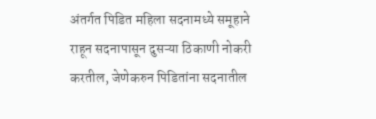अंतर्गत पिडित महिला सदनामध्ये समूहाने राहून सदनापासून दुसऱ्या ठिकाणी नोकरी करतील, जेणेकरुन पिडितांना सदनातील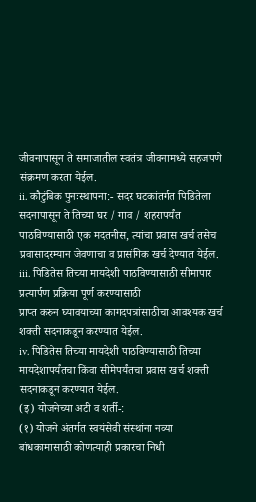जीवनापासून ते समाजातील स्वतंत्र जीवनामध्ये सहजपणे संक्रमण करता येईल.
ii. कौटुंबिक पुनःस्थापना:- सदर घटकांतर्गत पिडितेला सदनापासून ते तिच्या घर / गाव / शहरापर्यंत पाठविण्यासाठी एक मदतनीस, त्यांचा प्रवास खर्च तसेच प्रवासादरम्यान जेवणाचा व प्रासंगिक खर्च देण्यात येईल. iii. पिडितेस तिच्या मायदेशी पाठविण्यासाठी सीमापार प्रत्यार्पण प्रक्रिया पूर्ण करण्यासाठी
प्राप्त करुन घ्यावयाच्या कागदपत्रांसाठीचा आवश्यक खर्च शक्ती सदनाकडून करण्यात येईल.
iv. पिडितेस तिच्या मायदेशी पाठविण्यासाठी तिच्या मायदेशापर्यंतचा किंवा सीमेपर्यंतचा प्रवास खर्च शक्ती सदनाकडून करण्यात येईल.
(इ) योजनेच्या अटी व शर्ती-:
(१) योजने अंतर्गत स्वयंसेवी संस्थांना नव्या बांधकामासाठी कोणत्याही प्रकारचा निधी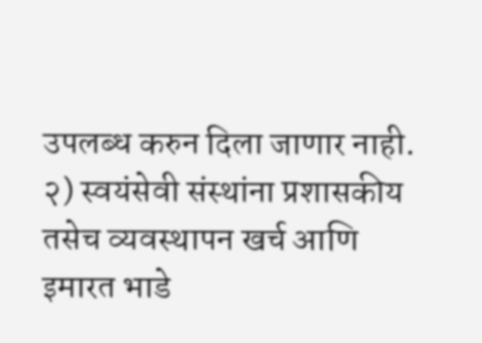उपलब्ध करुन दिला जाणार नाही.
२) स्वयंसेवी संस्थांना प्रशासकीय तसेच व्यवस्थापन खर्च आणि इमारत भाडे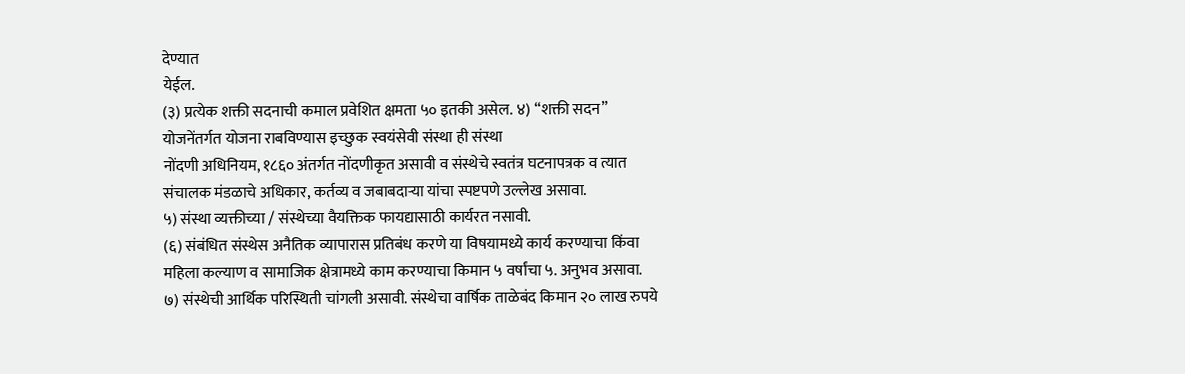देण्यात
येईल.
(३) प्रत्येक शक्ती सदनाची कमाल प्रवेशित क्षमता ५० इतकी असेल. ४) “शक्ती सदन” योजनेंतर्गत योजना राबविण्यास इच्छुक स्वयंसेवी संस्था ही संस्था
नोंदणी अधिनियम, १८६० अंतर्गत नोंदणीकृत असावी व संस्थेचे स्वतंत्र घटनापत्रक व त्यात संचालक मंडळाचे अधिकार, कर्तव्य व जबाबदाऱ्या यांचा स्पष्टपणे उल्लेख असावा.
५) संस्था व्यक्तीच्या / संस्थेच्या वैयक्तिक फायद्यासाठी कार्यरत नसावी.
(६) संबंधित संस्थेस अनैतिक व्यापारास प्रतिबंध करणे या विषयामध्ये कार्य करण्याचा किंवा महिला कल्याण व सामाजिक क्षेत्रामध्ये काम करण्याचा किमान ५ वर्षांचा ५. अनुभव असावा.
७) संस्थेची आर्थिक परिस्थिती चांगली असावी. संस्थेचा वार्षिक ताळेबंद किमान २० लाख रुपये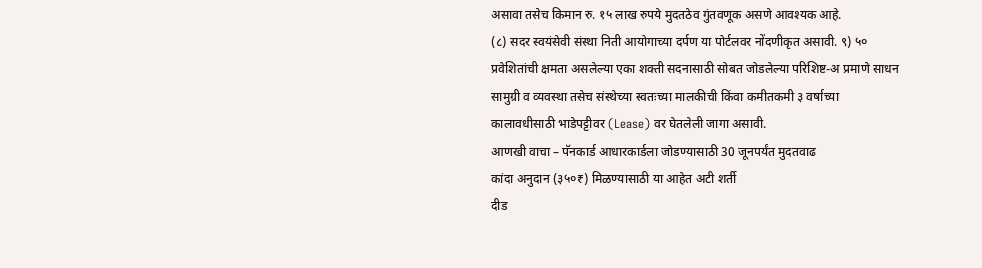असावा तसेच किमान रु. १५ लाख रुपये मुदतठेव गुंतवणूक असणे आवश्यक आहे.
(८) सदर स्वयंसेवी संस्था निती आयोगाच्या दर्पण या पोर्टलवर नोंदणीकृत असावी. ९) ५० प्रवेशितांची क्षमता असलेल्या एका शक्ती सदनासाठी सोबत जोडलेल्या परिशिष्ट-अ प्रमाणे साधन सामुग्री व व्यवस्था तसेच संस्थेच्या स्वतःच्या मालकीची किंवा कमीतकमी ३ वर्षाच्या कालावधीसाठी भाडेपट्टीवर (Lease) वर घेतलेली जागा असावी.
आणखी वाचा – पॅनकार्ड आधारकार्डला जोडण्यासाठी 30 जूनपर्यंत मुदतवाढ
कांदा अनुदान (३५०₹) मिळण्यासाठी या आहेत अटी शर्ती
दीड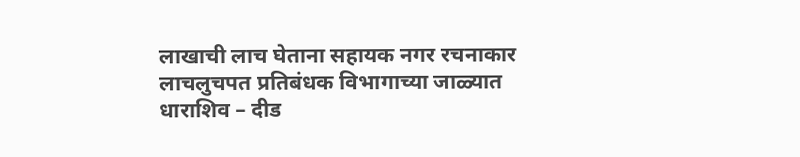लाखाची लाच घेताना सहायक नगर रचनाकार लाचलुचपत प्रतिबंधक विभागाच्या जाळ्यात
धाराशिव – दीड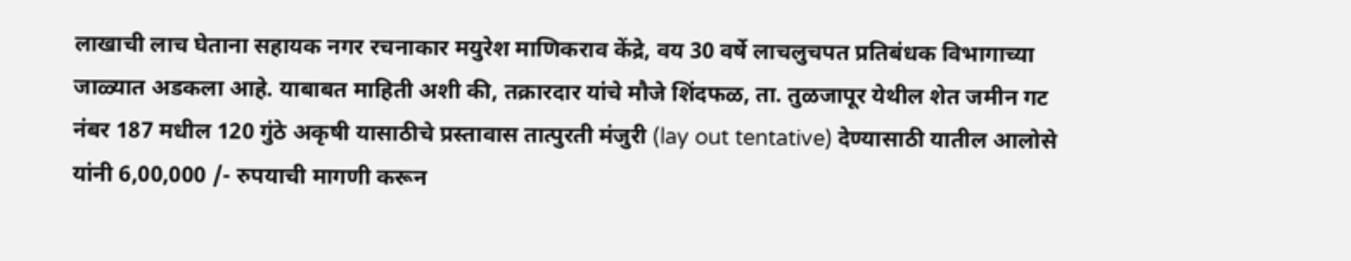लाखाची लाच घेताना सहायक नगर रचनाकार मयुरेश माणिकराव केंद्रे, वय 30 वर्षे लाचलुचपत प्रतिबंधक विभागाच्या जाळ्यात अडकला आहे. याबाबत माहिती अशी की, तक्रारदार यांचे मौजे शिंदफळ, ता. तुळजापूर येथील शेत जमीन गट नंबर 187 मधील 120 गुंठे अकृषी यासाठीचे प्रस्तावास तात्पुरती मंजुरी (lay out tentative) देण्यासाठी यातील आलोसे यांनी 6,00,000 /- रुपयाची मागणी करून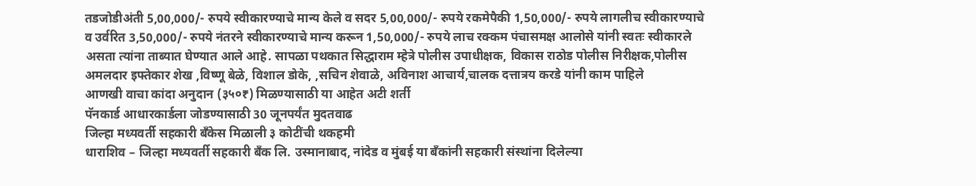तडजोडीअंती 5,00,000/- रुपये स्वीकारण्याचे मान्य केले व सदर 5,00,000/- रुपये रकमेपैकी 1,50,000/- रुपये लागलीच स्वीकारण्याचे व उर्वरित 3,50,000/- रुपये नंतरने स्वीकारण्याचे मान्य करून 1,50,000/- रुपये लाच रक्कम पंचासमक्ष आलोसे यांनी स्वतः स्वीकारले असता त्यांना ताब्यात घेण्यात आले आहे. सापळा पथकात सिद्धाराम म्हेत्रे पोलीस उपाधीक्षक, विकास राठोड पोलीस निरीक्षक,पोलीस अमलदार इफ्तेकार शेख ,विष्णू बेळे, विशाल डोके, ,सचिन शेवाळे, अविनाश आचार्य,चालक दत्तात्रय करडे यांनी काम पाहिले
आणखी वाचा कांदा अनुदान (३५०₹) मिळण्यासाठी या आहेत अटी शर्ती
पॅनकार्ड आधारकार्डला जोडण्यासाठी 30 जूनपर्यंत मुदतवाढ
जिल्हा मध्यवर्ती सहकारी बँकेस मिळाली ३ कोटींची थकहमी
धाराशिव – जिल्हा मध्यवर्ती सहकारी बँक लि. उस्मानाबाद, नांदेड व मुंबई या बँकांनी सहकारी संस्थांना दिलेल्या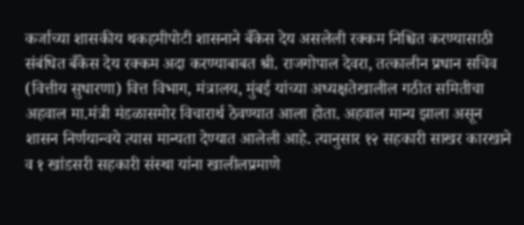कर्जाच्या शासकीय थकहमीपोटी शासनाने बँकेस देय असलेली रक्कम निश्चित करण्यासाठी संबंधित बँकेस देय रक्कम अदा करण्याबाबत श्री. राजगोपाल देवरा, तत्कालीन प्रधान सचिव (वित्तीय सुधारणा) वित्त विभाग, मंत्रालय, मुंबई यांच्या अध्यक्षतेखालील गठीत समितीचा अहवाल मा.मंत्री मंडळासमोर विचारार्थ ठेवण्यात आला होता. अहवाल मान्य झाला असून शासन निर्णयान्वये त्यास मान्यता देण्यात आलेली आहे. त्यानुसार १२ सहकारी साखर कारखाने व १ खांडसरी सहकारी संस्था यांना खालीलप्रमाणे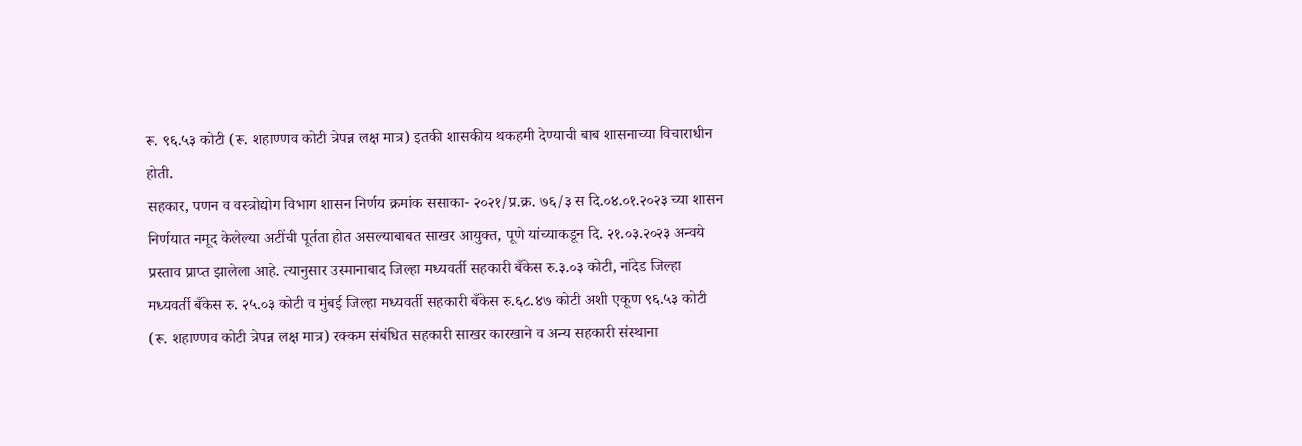रू. ९६.५३ कोटी (रू. शहाण्णव कोटी त्रेपन्न लक्ष मात्र) इतकी शासकीय थकहमी देण्याची बाब शासनाच्या विचाराधीन होती.
सहकार, पणन व वस्त्रोद्योग विभाग शासन निर्णय क्रमांक ससाका- २०२१/प्र.क्र. ७६/३ स दि.०४.०१.२०२३ च्या शासन निर्णयात नमूद केलेल्या अटींची पूर्तता होत असल्याबाबत साखर आयुक्त, पूणे यांच्याकडून दि. २१.०३.२०२३ अन्वये प्रस्ताव प्राप्त झालेला आहे. त्यानुसार उस्मानाबाद जिल्हा मध्यवर्ती सहकारी बँकेस रु.३.०३ कोटी, नांदेड जिल्हा मध्यवर्ती बँकेस रु. २५.०३ कोटी व मुंबई जिल्हा मध्यवर्ती सहकारी बँकेस रु.६८.४७ कोटी अशी एकूण ९६.५३ कोटी (रू. शहाण्णव कोटी त्रेपन्न लक्ष मात्र) रक्कम संबंधित सहकारी साखर कारखाने व अन्य सहकारी संस्थाना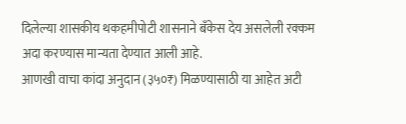दिलेल्या शासकीय थकहमीपोटी शासनाने बँकेस देय असलेली रक्कम अदा करण्यास मान्यता देण्यात आली आहे.
आणखी वाचा कांदा अनुदान (३५०₹) मिळण्यासाठी या आहेत अटी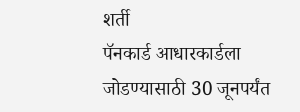शर्ती
पॅनकार्ड आधारकार्डला जोडण्यासाठी 30 जूनपर्यंत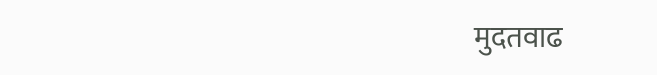मुदतवाढ